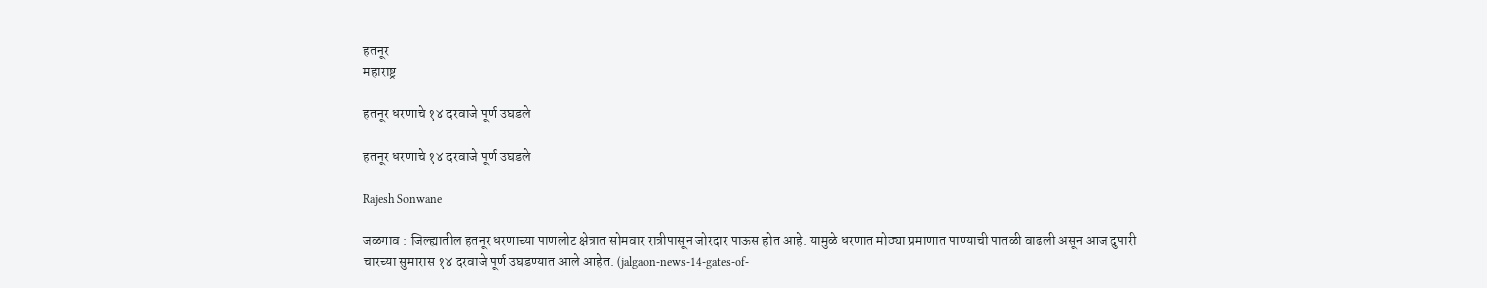हतनूर
महाराष्ट्र

हतनूर धरणाचे १४ दरवाजे पूर्ण उघडले

हतनूर धरणाचे १४ दरवाजे पूर्ण उघडले

Rajesh Sonwane

जळगाव : जिल्ह्यातील हतनूर धरणाच्या पाणलोट क्षेत्रात सोमवार रात्रीपासून जोरदार पाऊस होत आहे. यामुळे धरणात मोठ्या प्रमाणात पाण्याची पातळी वाढली असून आज दुपारी चारच्‍या सुमारास १४ दरवाजे पूर्ण उघडण्यात आले आहेत. (jalgaon-news-14-gates-of-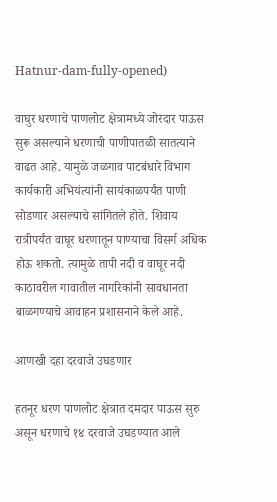Hatnur-dam-fully-opened)

वाघुर धरणाचे पाणलोट क्षेत्रामध्ये जोरदार पाऊस सुरू असल्याने धरणाची पाणीपातळी सातत्याने वाढत आहे. यामुळे जळगाव पाटबंधारे विभाग कार्यकारी अभियंत्यांनी सायंकाळपर्यंत पाणी सोडणार असल्याचे सांगितले होते. शिवाय रात्रीपर्यंत वाघूर धरणातून पाण्याचा विसर्ग अधिक होऊ शकतो. त्यामुळे तापी नदी व वाघूर नदी काठावरील गावातील नागरिकांनी सावधानता बाळगण्याचे आवाहन प्रशासनाने केले आहे.

आणखी दहा दरवाजे उघडणार

हतनूर धरण पाणलोट क्षेत्रात दमदार पाऊस सुरु असून धरणाचे १४ दरवाजे उघडण्यात आले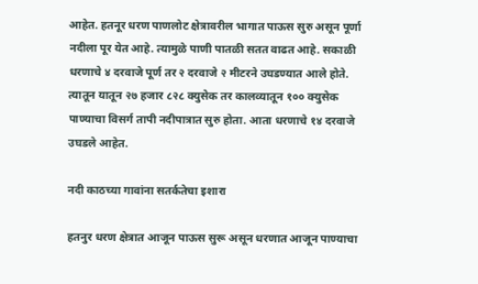आहेत. हतनूर धरण पाणलोट क्षेत्रावरील भागात पाऊस सुरु असून पूर्णा नदीला पूर येत आहे. त्यामुळे पाणी पातळी सतत वाढत आहे. सकाळी धरणाचे ४ दरवाजे पूर्ण तर २ दरवाजे २ मीटरने उघडण्यात आले होते. त्यातून यातून २७ हजार ८२८ क्युसेक तर कालव्यातून १०० क्युसेक पाण्याचा विसर्ग तापी नदीपात्रात सुरु होता. आता धरणाचे १४ दरवाजे उघडले आहेत.

नदी काठच्या गावांना सतर्कतेचा इशारा

हतनुर धरण क्षेत्रात आजून पाऊस सुरू असून धरणात आजून पाण्याचा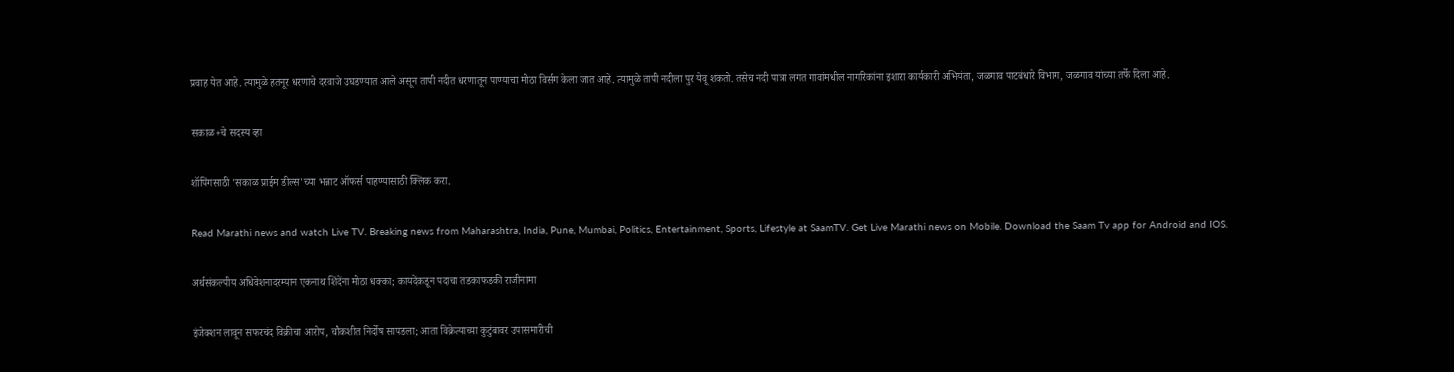प्रवाह येत आहे. त्यामुळे हतनूर धरणाचे दरवाजे उघडण्यात आले असून तापी नदीत धरणातून पाण्याचा मोठा विर्सग केला जात आहे. त्यामुळे तापी नदीला पुर येवू शकतो. तसेच नदी पात्रा लगत गावांमधील नागरिकांना इशारा कार्यकारी अभियंता, जळगाव पाटबंधारे विभाग, जळगाव यांच्या तर्फे दिला आहे.

सकाळ+चे सदस्य व्हा

शॉपिंगसाठी 'सकाळ प्राईम डील्स'च्या भन्नाट ऑफर्स पाहण्यासाठी क्लिक करा.

Read Marathi news and watch Live TV. Breaking news from Maharashtra, India, Pune, Mumbai, Politics, Entertainment, Sports, Lifestyle at SaamTV. Get Live Marathi news on Mobile. Download the Saam Tv app for Android and IOS.

अर्थसंकल्पीय अधिवेशनादरम्यान एकनाथ शिंदेंना मोठा धक्का; कायदेंकडून पदाचा तडकाफडकी राजीनामा

इंजेक्शन लावून सफरचंद विक्रीचा आरोप, चौकशीत निर्दोष सापडला; आता विक्रेत्याच्या कुटुंबावर उपासमारीची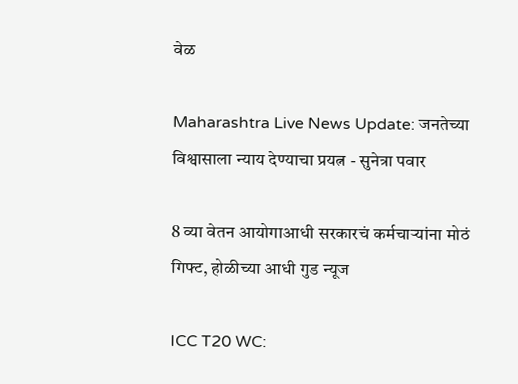वेळ

Maharashtra Live News Update: जनतेच्या विश्वासाला न्याय देण्याचा प्रयत्न - सुनेत्रा पवार

8 व्या वेतन आयोगाआधी सरकारचं कर्मचाऱ्यांना मोठं गिफ्ट, होळीच्या आधी गुड न्यूज

ICC T20 WC: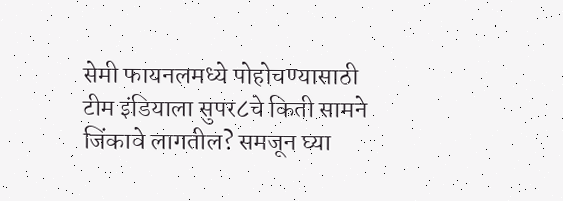सेमी फायनलमध्ये पोहोचण्यासाठी टीम इंडियाला सुपर८चे किती सामने जिंकावे लागतील? समजून घ्या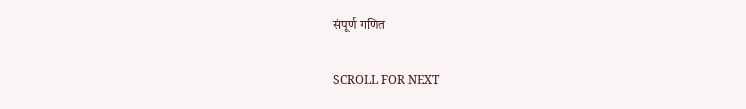संपूर्ण गणित

SCROLL FOR NEXT